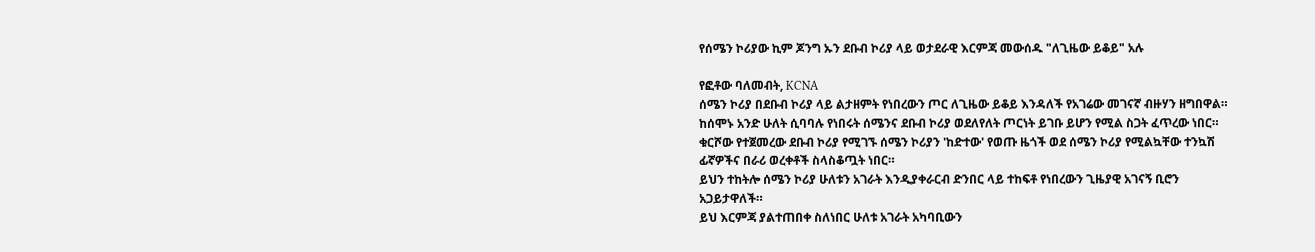የሰሜን ኮሪያው ኪም ጆንግ ኡን ደቡብ ኮሪያ ላይ ወታደራዊ እርምጃ መውሰዱ "ለጊዜው ይቆይ" አሉ

የፎቶው ባለመብት, KCNA
ሰሜን ኮሪያ በደቡብ ኮሪያ ላይ ልታዘምት የነበረውን ጦር ለጊዜው ይቆይ እንዳለች የአገሬው መገናኛ ብዙሃን ዘግበዋል።
ከሰሞኑ አንድ ሁለት ሲባባሉ የነበሩት ሰሜንና ደቡብ ኮሪያ ወደለየለት ጦርነት ይገቡ ይሆን የሚል ስጋት ፈጥረው ነበር።
ቁርሾው የተጀመረው ደቡብ ኮሪያ የሚገኙ ሰሜን ኮሪያን 'ከድተው' የወጡ ዜጎች ወደ ሰሜን ኮሪያ የሚልኳቸው ተንኳሽ ፊኛዎችና በራሪ ወረቀቶች ስላስቆጧት ነበር።
ይህን ተከትሎ ሰሜን ኮሪያ ሁለቱን አገራት እንዲያቀራርብ ድንበር ላይ ተከፍቶ የነበረውን ጊዜያዊ አገናኝ ቢሮን አጋይታዋለች።
ይህ እርምጃ ያልተጠበቀ ስለነበር ሁለቱ አገራት አካባቢውን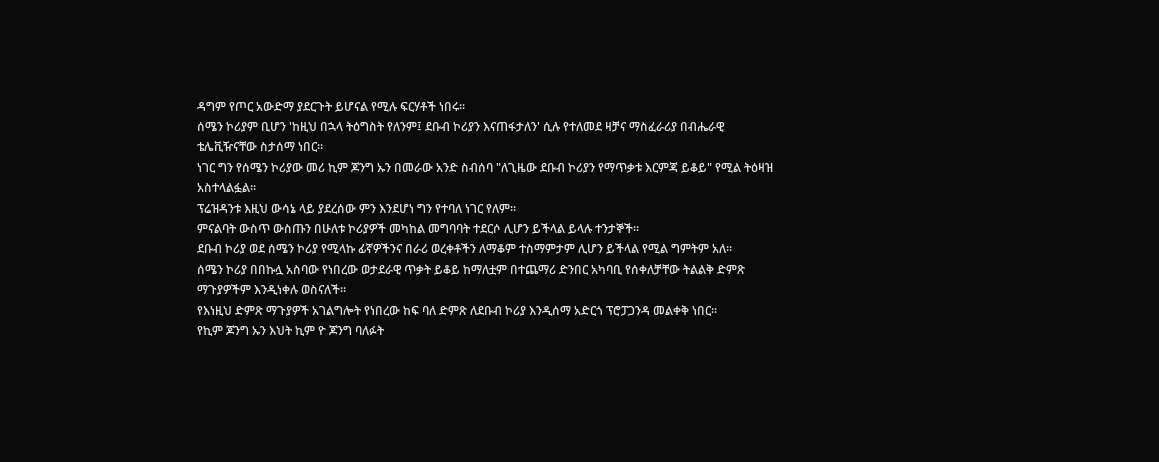ዳግም የጦር አውድማ ያደርጉት ይሆናል የሚሉ ፍርሃቶች ነበሩ።
ሰሜን ኮሪያም ቢሆን 'ከዚህ በኋላ ትዕግስት የለንም፤ ደቡብ ኮሪያን እናጠፋታለን' ሲሉ የተለመደ ዛቻና ማስፈራሪያ በብሔራዊ ቴሌቪዥናቸው ስታሰማ ነበር።
ነገር ግን የሰሜን ኮሪያው መሪ ኪም ጆንግ ኡን በመራው አንድ ስብሰባ "ለጊዜው ደቡብ ኮሪያን የማጥቃቱ እርምጃ ይቆይ" የሚል ትዕዛዝ አስተላልፏል።
ፕሬዝዳንቱ እዚህ ውሳኔ ላይ ያደረሰው ምን እንደሆነ ግን የተባለ ነገር የለም።
ምናልባት ውስጥ ውስጡን በሁለቱ ኮሪያዎች መካከል መግባባት ተደርሶ ሊሆን ይችላል ይላሉ ተንታኞች።
ደቡብ ኮሪያ ወደ ሰሜን ኮሪያ የሚላኩ ፊኛዎችንና በራሪ ወረቀቶችን ለማቆም ተስማምታም ሊሆን ይችላል የሚል ግምትም አለ።
ሰሜን ኮሪያ በበኩሏ አስባው የነበረው ወታደራዊ ጥቃት ይቆይ ከማለቷም በተጨማሪ ድንበር አካባቢ የሰቀለቻቸው ትልልቅ ድምጽ ማጉያዎችም እንዲነቀሉ ወስናለች።
የእነዚህ ድምጽ ማጉያዎች አገልግሎት የነበረው ከፍ ባለ ድምጽ ለደቡብ ኮሪያ እንዲሰማ አድርጎ ፕሮፓጋንዳ መልቀቅ ነበር።
የኪም ጆንግ ኡን እህት ኪም ዮ ጆንግ ባለፉት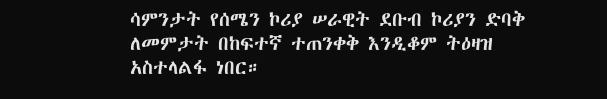ሳምንታት የሰሜን ኮሪያ ሠራዊት ደቡብ ኮሪያን ድባቅ ለመምታት በከፍተኛ ተጠንቀቅ እንዲቆም ትዕዛዝ አስተላልፋ ነበር።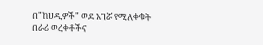በ"ከሀዲዎች" ወደ አገሯ የሚለቀቁት በራሪ ወረቀቶችና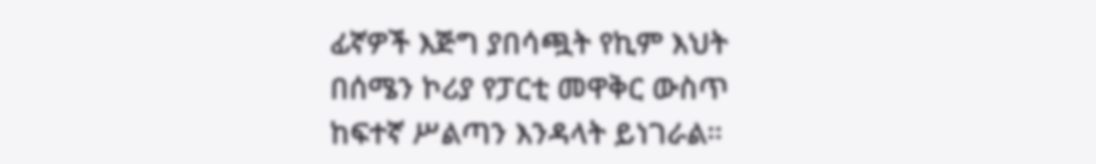ፊኛዎች እጅግ ያበሳጯት የኪም እህት በሰሜን ኮሪያ የፓርቲ መዋቅር ውስጥ ከፍተኛ ሥልጣን እንዳላት ይነገራል።